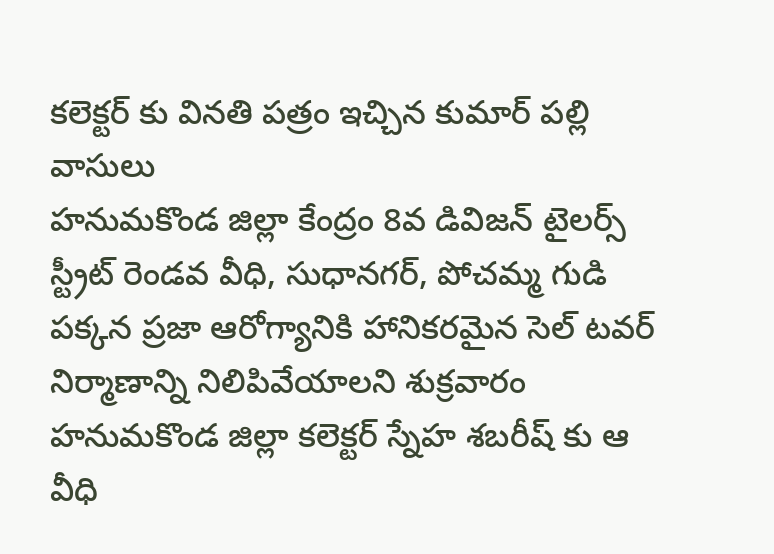కలెక్టర్ కు వినతి పత్రం ఇచ్చిన కుమార్ పల్లి వాసులు
హనుమకొండ జిల్లా కేంద్రం 8వ డివిజన్ టైలర్స్ స్ట్రీట్ రెండవ వీధి, సుధానగర్, పోచమ్మ గుడి పక్కన ప్రజా ఆరోగ్యానికి హానికరమైన సెల్ టవర్ నిర్మాణాన్ని నిలిపివేయాలని శుక్రవారం హనుమకొండ జిల్లా కలెక్టర్ స్నేహ శబరీష్ కు ఆ వీధి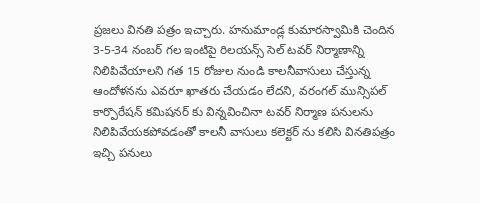ప్రజలు వినతి పత్రం ఇచ్చారు. హనుమాండ్ల కుమారస్వామికి చెందిన 3-5-34 నంబర్ గల ఇంటిపై రిలయన్స్ సెల్ టవర్ నిర్మాణాన్ని నిలిపివేయాలని గత 15 రోజుల నుండి కాలనీవాసులు చేస్తున్న ఆందోళనను ఎవరూ ఖాతరు చేయడం లేదని, వరంగల్ మున్సిపల్ కార్పొరేషన్ కమిషనర్ కు విన్నవించినా టవర్ నిర్మాణ పనులను నిలిపివేయకపోవడంతో కాలనీ వాసులు కలెక్టర్ ను కలిసి వినతిపత్రం ఇచ్చి పనులు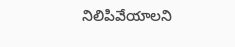నిలిపివేయాలని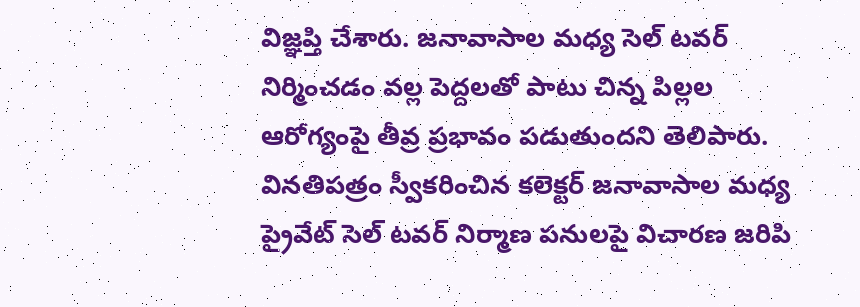విజ్ఞప్తి చేశారు. జనావాసాల మధ్య సెల్ టవర్ నిర్మించడం వల్ల పెద్దలతో పాటు చిన్న పిల్లల ఆరోగ్యంపై తీవ్ర ప్రభావం పడుతుందని తెలిపారు.
వినతిపత్రం స్వీకరించిన కలెక్టర్ జనావాసాల మధ్య ప్రైవేట్ సెల్ టవర్ నిర్మాణ పనులపై విచారణ జరిపి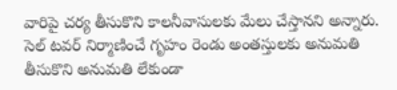వారిపై చర్య తీసుకొని కాలనీవాసులకు మేలు చేస్తానని అన్నారు. సెల్ టవర్ నిర్మాణించే గృహం రెండు అంతస్తులకు అనుమతి తీసుకొని అనుమతి లేకుండా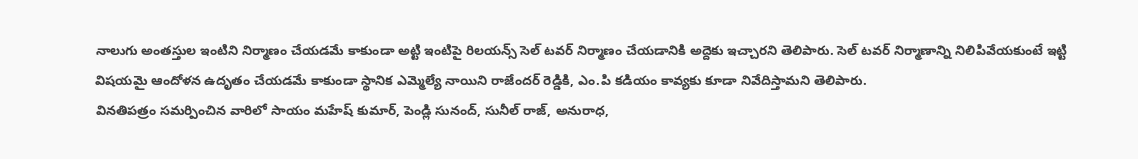నాలుగు అంతస్తుల ఇంటిని నిర్మాణం చేయడమే కాకుండా అట్టి ఇంటిపై రిలయన్స్ సెల్ టవర్ నిర్మాణం చేయడానికి అద్దెకు ఇచ్చారని తెలిపారు. సెల్ టవర్ నిర్మాణాన్ని నిలిపివేయకుంటే ఇట్టి విషయమై ఆందోళన ఉదృతం చేయడమే కాకుండా స్థానిక ఎమ్మెల్యే నాయిని రాజేందర్ రెడ్డికి, ఎం.పి కడియం కావ్యకు కూడా నివేదిస్తామని తెలిపారు.
వినతిపత్రం సమర్పించిన వారిలో సాయం మహేష్ కుమార్, పెండ్లి సునంద్, సునీల్ రాజ్, అనురాధ,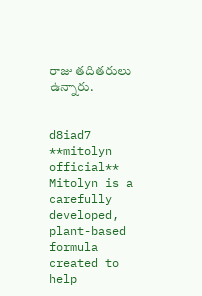రాజు తదితరులు ఉన్నారు.


d8iad7
**mitolyn official**
Mitolyn is a carefully developed, plant-based formula created to help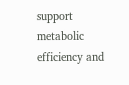support metabolic efficiency and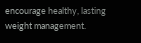encourage healthy, lasting weight management.